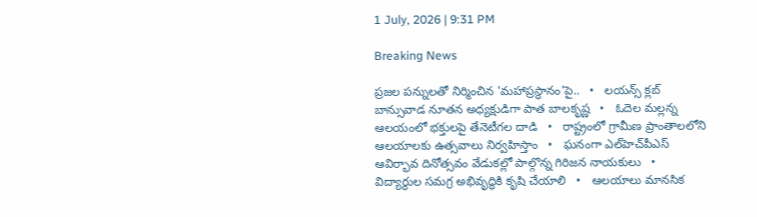1 July, 2026 | 9:31 PM

Breaking News

ప్రజల పన్నులతో నిర్మించిన 'మహాప్రస్థానం'పై..   •   లయన్స్ క్లబ్ బాన్సువాడ నూతన అధ్యక్షుడిగా పాత బాలకృష్ణ   •   ఓదెల మల్లన్న ఆలయంలో భక్తులపై తేనెటీగల దాడి   •   రాష్ట్రంలో గ్రామీణ ప్రాంతాలలోని ఆలయాలకు ఉత్సవాలు నిర్వహిస్తాం   •   ఘనంగా ఎల్‌హెచ్‌పీఎస్ ఆవిర్భావ దినోత్సవం వేడుకల్లో పాల్గొన్న గిరిజన నాయకులు   •   విద్యార్థుల సమగ్ర అభివృద్ధికి కృషి చేయాలి   •   ఆలయాలు మానసిక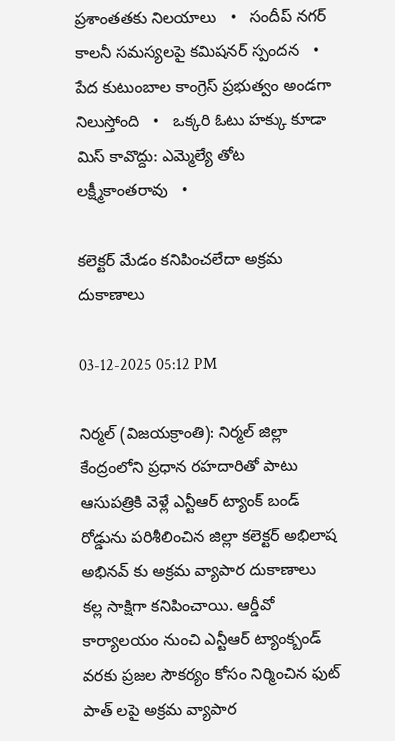ప్రశాంతతకు నిలయాలు   •   సందీప్ నగర్ కాలనీ సమస్యలపై కమిషనర్ స్పందన   •   పేద కుటుంబాల కాంగ్రెస్ ప్రభుత్వం అండగా నిలుస్తోంది   •   ఒక్కరి ఓటు హక్కు కూడా మిస్ కావొద్దు: ఎమ్మెల్యే తోట లక్ష్మీకాంతరావు   •

కలెక్టర్ మేడం కనిపించలేదా అక్రమ దుకాణాలు

03-12-2025 05:12 PM

నిర్మల్ (విజయక్రాంతి): నిర్మల్ జిల్లా కేంద్రంలోని ప్రధాన రహదారితో పాటు ఆసుపత్రికి వెళ్లే ఎన్టీఆర్ ట్యాంక్ బండ్ రోడ్డును పరిశీలించిన జిల్లా కలెక్టర్ అభిలాష అభినవ్ కు అక్రమ వ్యాపార దుకాణాలు కల్ల సాక్షిగా కనిపించాయి. ఆర్డీవో కార్యాలయం నుంచి ఎన్టీఆర్ ట్యాంక్బండ్ వరకు ప్రజల సౌకర్యం కోసం నిర్మించిన ఫుట్ పాత్ లపై అక్రమ వ్యాపార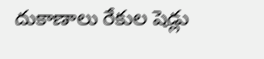దుకాణాలు రేకుల షెడ్లు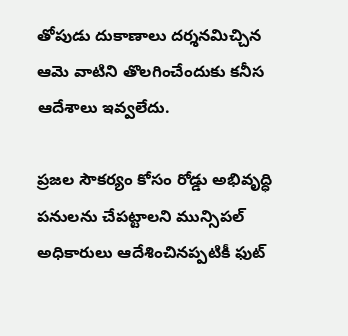తోపుడు దుకాణాలు దర్శనమిచ్చిన ఆమె వాటిని తొలగించేందుకు కనీస ఆదేశాలు ఇవ్వలేదు.

ప్రజల సౌకర్యం కోసం రోడ్డు అభివృద్ధి పనులను చేపట్టాలని మున్సిపల్ అధికారులు ఆదేశించినప్పటికీ ఫుట్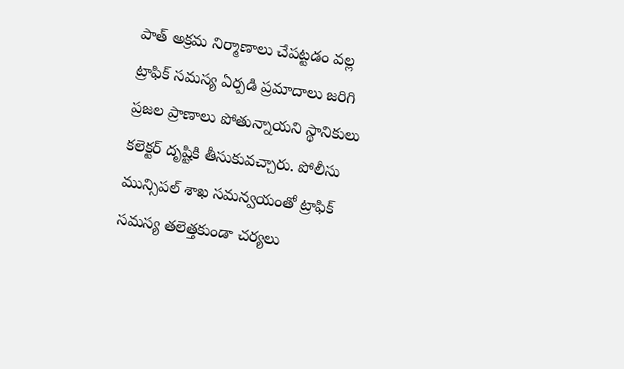పాత్ అక్రమ నిర్మాణాలు చేపట్టడం వల్ల ట్రాఫిక్ సమస్య ఏర్పడి ప్రమాదాలు జరిగి ప్రజల ప్రాణాలు పోతున్నాయని స్థానికులు కలెక్టర్ దృష్టికి తీసుకువచ్చారు. పోలీసు మున్సిపల్ శాఖ సమన్వయంతో ట్రాఫిక్ సమస్య తలెత్తకుండా చర్యలు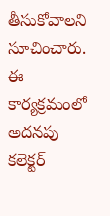తీసుకోవాలని సూచించారు. ఈ కార్యక్రమంలో అదనపు కలెక్టర్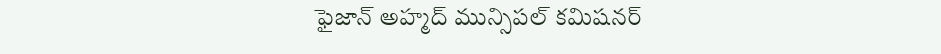ఫైజాన్ అహ్మద్ మున్సిపల్ కమిషనర్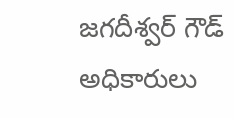జగదీశ్వర్ గౌడ్ అధికారులు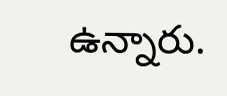ఉన్నారు.